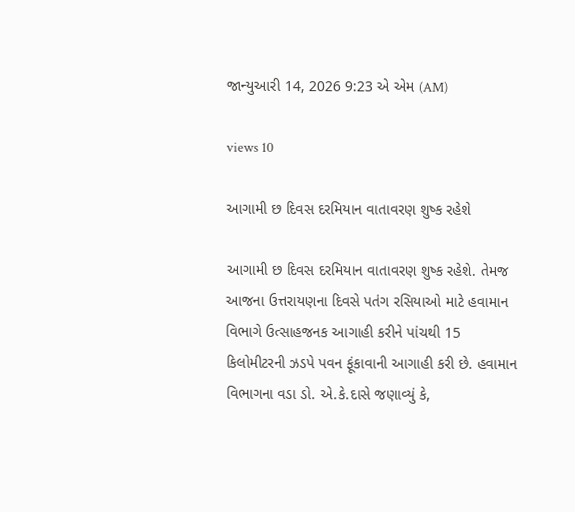જાન્યુઆરી 14, 2026 9:23 એ એમ (AM)

views 10

આગામી છ દિવસ દરમિયાન વાતાવરણ શુષ્ક રહેશે

આગામી છ દિવસ દરમિયાન વાતાવરણ શુષ્ક રહેશે. તેમજ આજના ઉત્તરાયણના દિવસે પતંગ રસિયાઓ માટે હવામાન વિભાગે ઉત્સાહજનક આગાહી કરીને પાંચથી 15 કિલોમીટરની ઝડપે પવન ફૂંકાવાની આગાહી કરી છે. હવામાન વિભાગના વડા ડો. એ.કે.દાસે જણાવ્યું કે,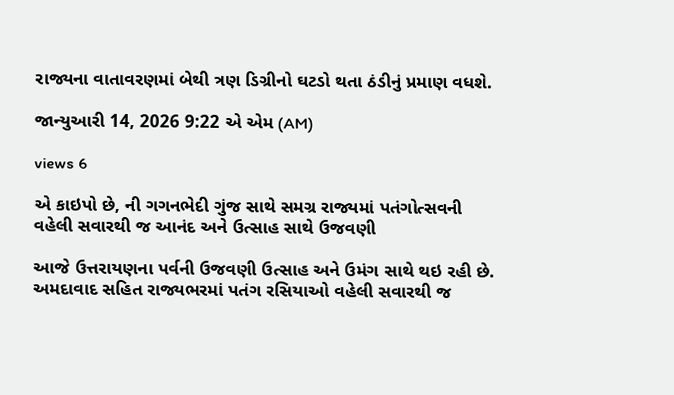રાજ્યના વાતાવરણમાં બેથી ત્રણ ડિગ્રીનો ઘટડો થતા ઠંડીનું પ્રમાણ વધશે.

જાન્યુઆરી 14, 2026 9:22 એ એમ (AM)

views 6

એ કાઇપો છે, ની ગગનભેદી ગુંજ સાથે સમગ્ર રાજ્યમાં પતંગોત્સવની વહેલી સવારથી જ આનંદ અને ઉત્સાહ સાથે ઉજવણી

આજે ઉત્તરાયણના પર્વની ઉજવણી ઉત્સાહ અને ઉમંગ સાથે થઇ રહી છે. અમદાવાદ સહિત રાજ્યભરમાં પતંગ રસિયાઓ વહેલી સવારથી જ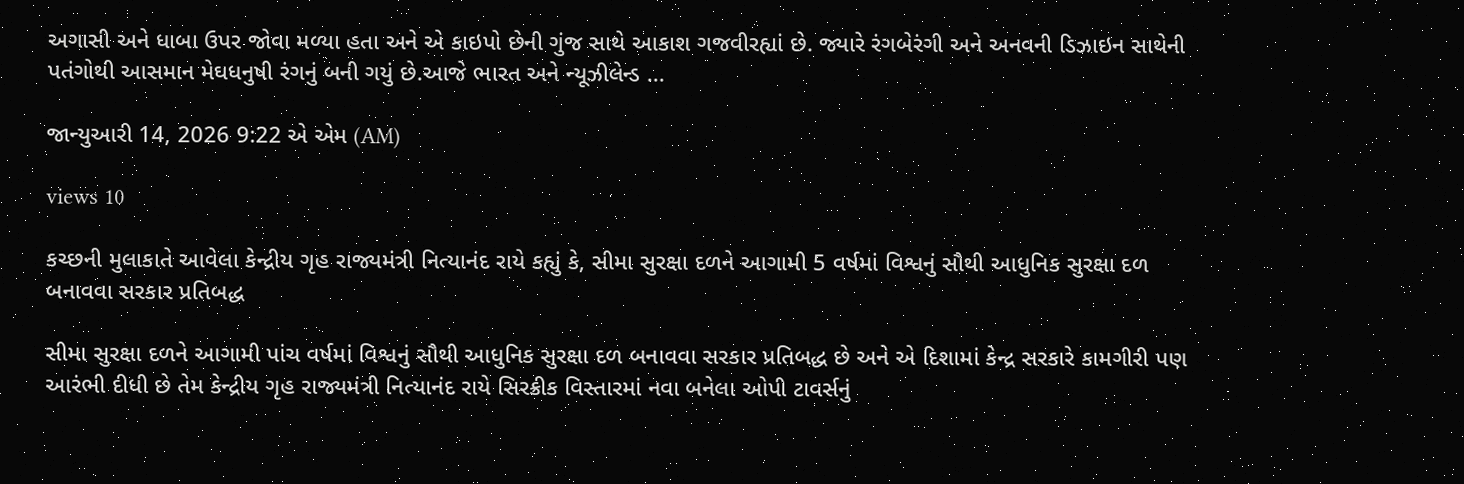અગાસી અને ધાબા ઉપર જોવા મળ્યા હતા અને એ કાઇપો છેની ગુંજ સાથે આકાશ ગજવીરહ્યાં છે. જ્યારે રંગબેરંગી અને અનવની ડિઝાઇન સાથેની પતંગોથી આસમાન મેઘધનુષી રંગનું બની ગયું છે.આજે ભારત અને ન્યૂઝીલેન્ડ ...

જાન્યુઆરી 14, 2026 9:22 એ એમ (AM)

views 10

કચ્છની મુલાકાતે આવેલા કેન્દ્રીય ગૃહ રાજ્યમંત્રી નિત્યાનંદ રાયે કહ્યું કે, સીમા સુરક્ષા દળને આગામી 5 વર્ષમાં વિશ્વનું સૌથી આધુનિક સુરક્ષા દળ બનાવવા સરકાર પ્રતિબદ્ધ

સીમા સુરક્ષા દળને આગામી પાંચ વર્ષમાં વિશ્વનું સૌથી આધુનિક સુરક્ષા દળ બનાવવા સરકાર પ્રતિબદ્ધ છે અને એ દિશામાં કેન્દ્ર સરકારે કામગીરી પણ આરંભી દીધી છે તેમ કેન્દ્રીય ગૃહ રાજ્યમંત્રી નિત્યાનંદ રાયે સિરક્રીક વિસ્તારમાં નવા બનેલા ઓપી ટાવર્સનું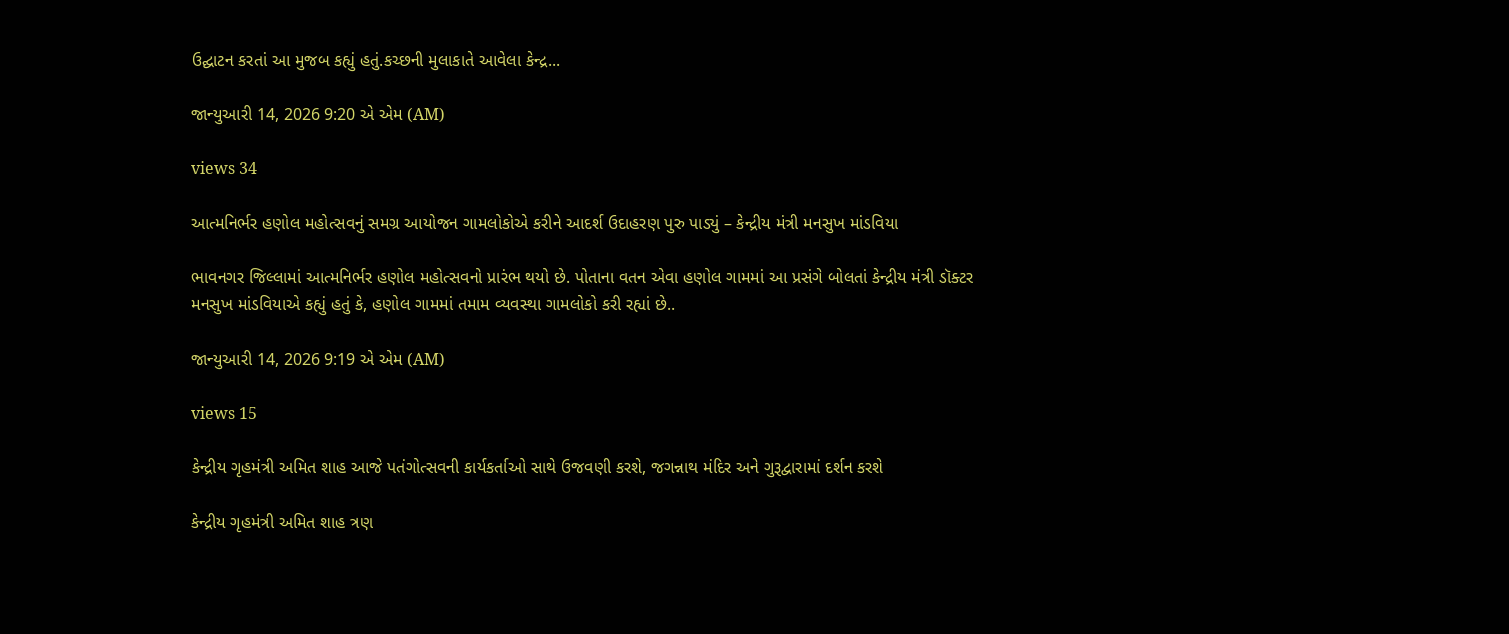ઉદ્ઘાટન કરતાં આ મુજબ કહ્યું હતું.કચ્છની મુલાકાતે આવેલા કેન્દ્ર...

જાન્યુઆરી 14, 2026 9:20 એ એમ (AM)

views 34

આત્મનિર્ભર હણોલ મહોત્સવનું સમગ્ર આયોજન ગામલોકોએ કરીને આદર્શ ઉદાહરણ પુરુ પાડ્યું – કેન્દ્રીય મંત્રી મનસુખ માંડવિયા

ભાવનગર જિલ્લામાં આત્મનિર્ભર હણોલ મહોત્સવનો પ્રારંભ થયો છે. પોતાના વતન એવા હણોલ ગામમાં આ પ્રસંગે બોલતાં કેન્દ્રીય મંત્રી ડૉક્ટર મનસુખ માંડવિયાએ કહ્યું હતું કે, હણોલ ગામમાં તમામ વ્યવસ્થા ગામલોકો કરી રહ્યાં છે..

જાન્યુઆરી 14, 2026 9:19 એ એમ (AM)

views 15

કેન્દ્રીય ગૃહમંત્રી અમિત શાહ આજે પતંગોત્સવની કાર્યકર્તાઓ સાથે ઉજવણી કરશે, જગન્નાથ મંદિર અને ગુરૂદ્વારામાં દર્શન કરશે

કેન્દ્રીય ગૃહમંત્રી અમિત શાહ ત્રણ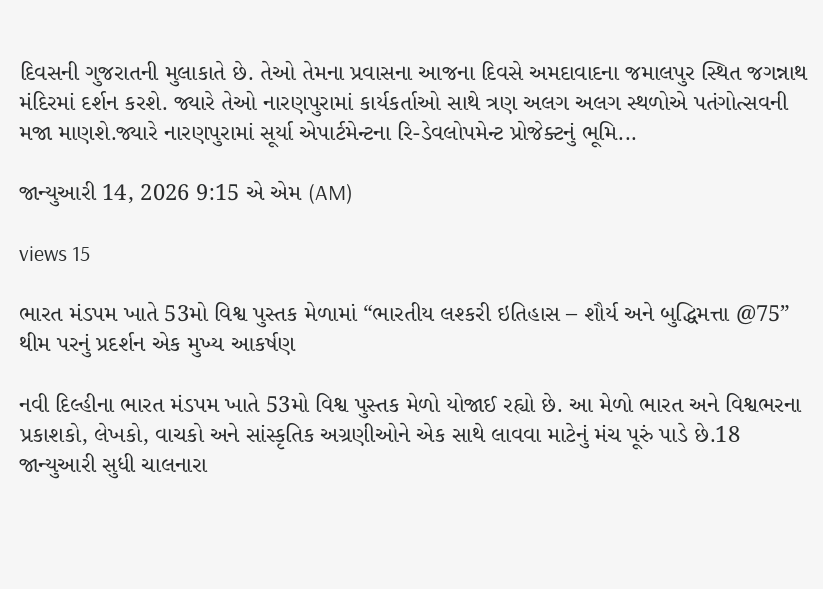દિવસની ગુજરાતની મુલાકાતે છે. તેઓ તેમના પ્રવાસના આજના દિવસે અમદાવાદના જમાલપુર સ્થિત જગન્નાથ મંદિરમાં દર્શન કરશે. જ્યારે તેઓ નારણપુરામાં કાર્યકર્તાઓ સાથે ત્રણ અલગ અલગ સ્થળોએ પતંગોત્સવની મજા માણશે.જ્યારે નારણપુરામાં સૂર્યા એપાર્ટમેન્ટના રિ-ડેવલોપમેન્ટ પ્રોજેક્ટનું ભૂમિ...

જાન્યુઆરી 14, 2026 9:15 એ એમ (AM)

views 15

ભારત મંડપમ ખાતે 53મો વિશ્વ પુસ્તક મેળામાં “ભારતીય લશ્કરી ઇતિહાસ – શૌર્ય અને બુદ્ધિમત્તા @75” થીમ પરનું પ્રદર્શન એક મુખ્ય આકર્ષણ

નવી દિલ્હીના ભારત મંડપમ ખાતે 53મો વિશ્વ પુસ્તક મેળો યોજાઈ રહ્યો છે. આ મેળો ભારત અને વિશ્વભરના પ્રકાશકો, લેખકો, વાચકો અને સાંસ્કૃતિક અગ્રણીઓને એક સાથે લાવવા માટેનું મંચ પૂરું પાડે છે.18 જાન્યુઆરી સુધી ચાલનારા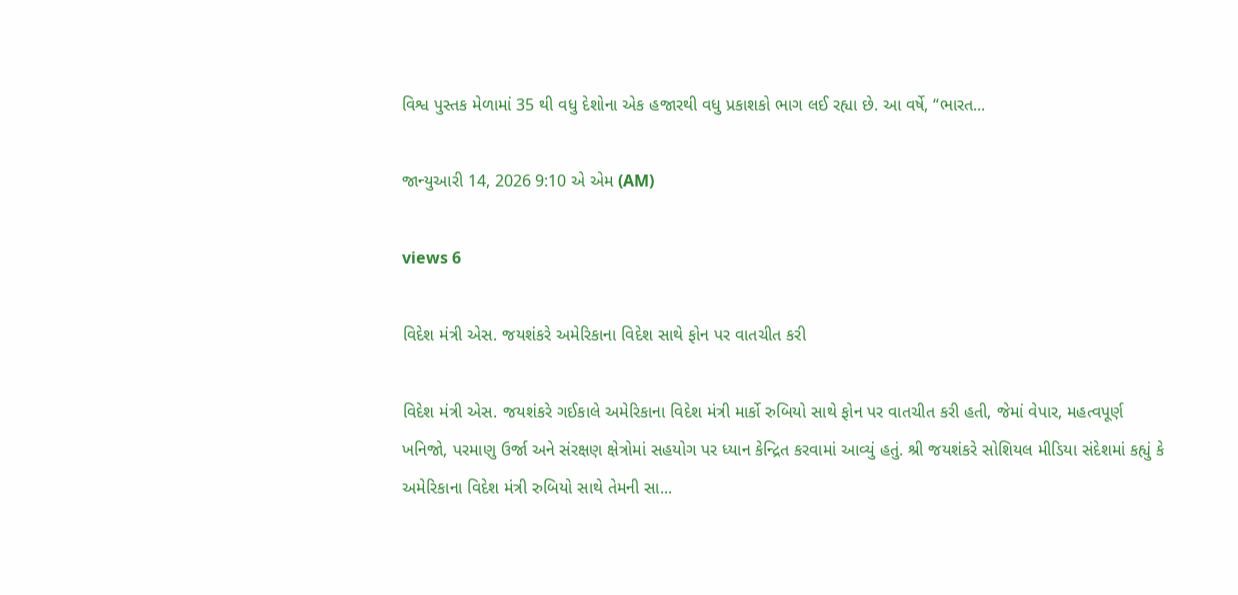વિશ્વ પુસ્તક મેળામાં 35 થી વધુ દેશોના એક હજારથી વધુ પ્રકાશકો ભાગ લઈ રહ્યા છે. આ વર્ષે, “ભારત...

જાન્યુઆરી 14, 2026 9:10 એ એમ (AM)

views 6

વિદેશ મંત્રી એસ. જયશંકરે અમેરિકાના વિદેશ સાથે ફોન પર વાતચીત કરી

વિદેશ મંત્રી એસ. જયશંકરે ગઈકાલે અમેરિકાના વિદેશ મંત્રી માર્કો રુબિયો સાથે ફોન પર વાતચીત કરી હતી, જેમાં વેપાર, મહત્વપૂર્ણ ખનિજો, પરમાણુ ઉર્જા અને સંરક્ષણ ક્ષેત્રોમાં સહયોગ પર ધ્યાન કેન્દ્રિત કરવામાં આવ્યું હતું. શ્રી જયશંકરે સોશિયલ મીડિયા સંદેશમાં કહ્યું કે અમેરિકાના વિદેશ મંત્રી રુબિયો સાથે તેમની સા...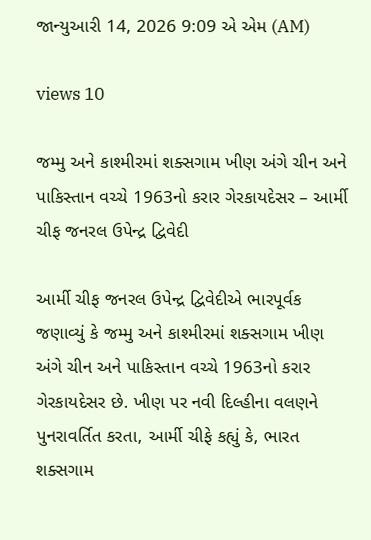જાન્યુઆરી 14, 2026 9:09 એ એમ (AM)

views 10

જમ્મુ અને કાશ્મીરમાં શક્સગામ ખીણ અંગે ચીન અને પાકિસ્તાન વચ્ચે 1963નો કરાર ગેરકાયદેસર – આર્મી ચીફ જનરલ ઉપેન્દ્ર દ્વિવેદી

આર્મી ચીફ જનરલ ઉપેન્દ્ર દ્વિવેદીએ ભારપૂર્વક જણાવ્યું કે જમ્મુ અને કાશ્મીરમાં શક્સગામ ખીણ અંગે ચીન અને પાકિસ્તાન વચ્ચે 1963નો કરાર ગેરકાયદેસર છે. ખીણ પર નવી દિલ્હીના વલણને પુનરાવર્તિત કરતા, આર્મી ચીફે કહ્યું કે, ભારત શક્સગામ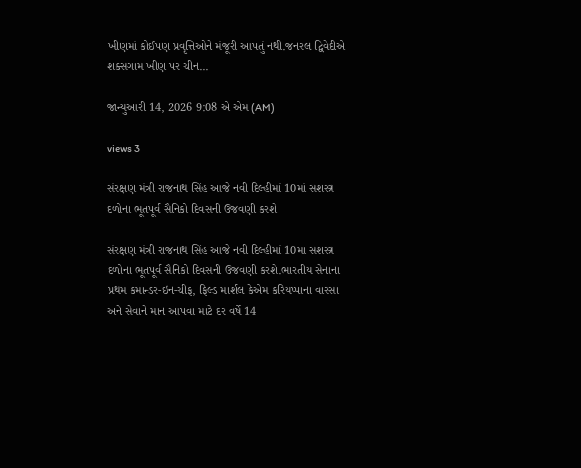ખીણમાં કોઈપણ પ્રવૃત્તિઓને મંજૂરી આપતું નથી.જનરલ દ્વિવેદીએ શક્સગામ ખીણ પર ચીન...

જાન્યુઆરી 14, 2026 9:08 એ એમ (AM)

views 3

સંરક્ષણ મંત્રી રાજનાથ સિંહ આજે નવી દિલ્હીમાં 10માં સશસ્ત્ર દળોના ભૂતપૂર્વ સૈનિકો દિવસની ઉજવણી કરશે

સંરક્ષણ મંત્રી રાજનાથ સિંહ આજે નવી દિલ્હીમાં 10મા સશસ્ત્ર દળોના ભૂતપૂર્વ સૈનિકો દિવસની ઉજવણી કરશે.ભારતીય સેનાના પ્રથમ કમાન્ડર-ઇન-ચીફ, ફિલ્ડ માર્શલ કેએમ કરિયપ્પાના વારસા અને સેવાને માન આપવા માટે દર વર્ષે 14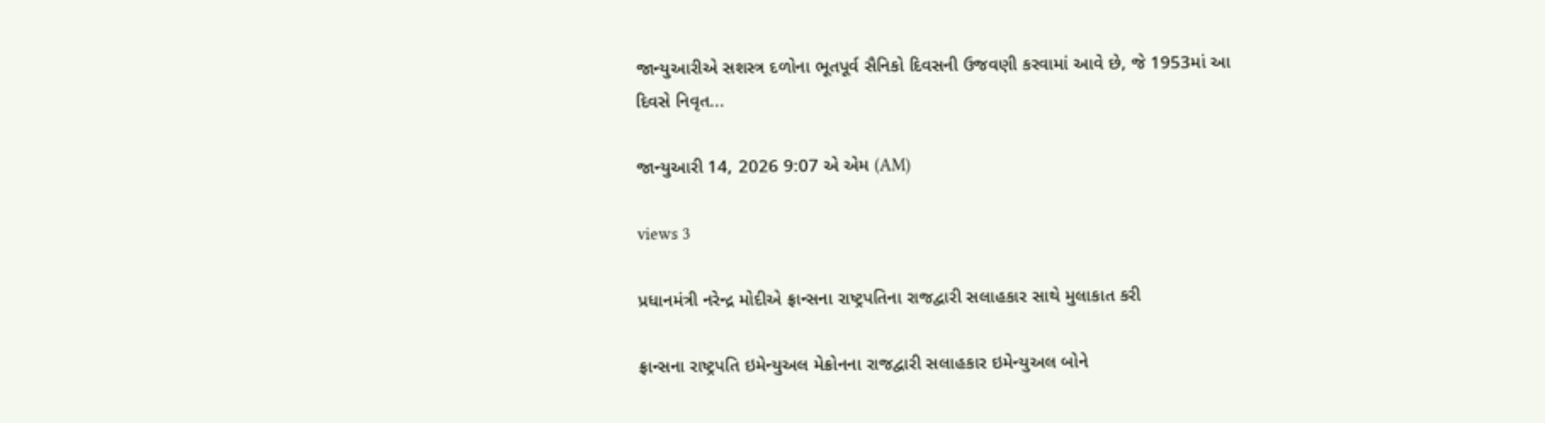જાન્યુઆરીએ સશસ્ત્ર દળોના ભૂતપૂર્વ સૈનિકો દિવસની ઉજવણી કરવામાં આવે છે, જે 1953માં આ દિવસે નિવૃત...

જાન્યુઆરી 14, 2026 9:07 એ એમ (AM)

views 3

પ્રધાનમંત્રી નરેન્દ્ર મોદીએ ફ્રાન્સના રાષ્ટ્રપતિના રાજદ્વારી સલાહકાર સાથે મુલાકાત કરી

ફ્રાન્સના રાષ્ટ્રપતિ ઇમેન્યુઅલ મેક્રોનના રાજદ્વારી સલાહકાર ઇમેન્યુઅલ બોને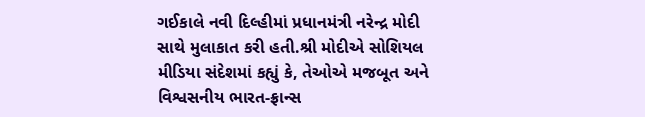ગઈકાલે નવી દિલ્હીમાં પ્રધાનમંત્રી નરેન્દ્ર મોદી સાથે મુલાકાત કરી હતી.શ્રી મોદીએ સોશિયલ મીડિયા સંદેશમાં કહ્યું કે, તેઓએ મજબૂત અને વિશ્વસનીય ભારત-ફ્રાન્સ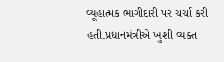વ્યૂહાત્મક ભાગીદારી પર ચર્ચા કરી હતી.પ્રધાનમંત્રીએ ખુશી વ્યક્ત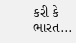કરી કે ભારત...